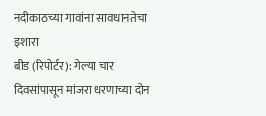नदीकाठच्या गावांना सावधानतेचा इशारा
बीड (रिपोर्टर): गेल्या चार दिवसांपासून मांजरा धरणाच्या दोन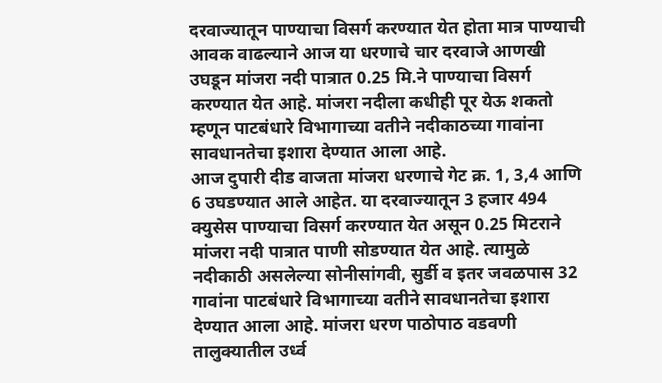दरवाज्यातून पाण्याचा विसर्ग करण्यात येत होता मात्र पाण्याची आवक वाढल्याने आज या धरणाचे चार दरवाजे आणखी उघडून मांजरा नदी पात्रात 0.25 मि.ने पाण्याचा विसर्ग करण्यात येत आहे. मांजरा नदीला कधीही पूर येऊ शकतो म्हणून पाटबंधारे विभागाच्या वतीने नदीकाठच्या गावांना सावधानतेचा इशारा देण्यात आला आहे.
आज दुपारी दीड वाजता मांजरा धरणाचे गेट क्र. 1, 3,4 आणि 6 उघडण्यात आले आहेत. या दरवाज्यातून 3 हजार 494 क्युसेस पाण्याचा विसर्ग करण्यात येत असून 0.25 मिटराने मांजरा नदी पात्रात पाणी सोडण्यात येत आहे. त्यामुळे नदीकाठी असलेल्या सोनीसांगवी, सुर्डी व इतर जवळपास 32 गावांना पाटबंधारे विभागाच्या वतीने सावधानतेचा इशारा देण्यात आला आहे. मांजरा धरण पाठोपाठ वडवणी तालुक्यातील उर्ध्व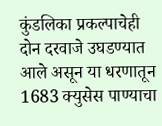कुंडलिका प्रकल्पाचेही दोन दरवाजे उघडण्यात आले असून या धरणातून 1683 क्युसेस पाण्याचा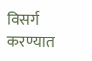विसर्ग करण्यात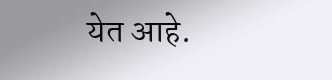येत आहे.